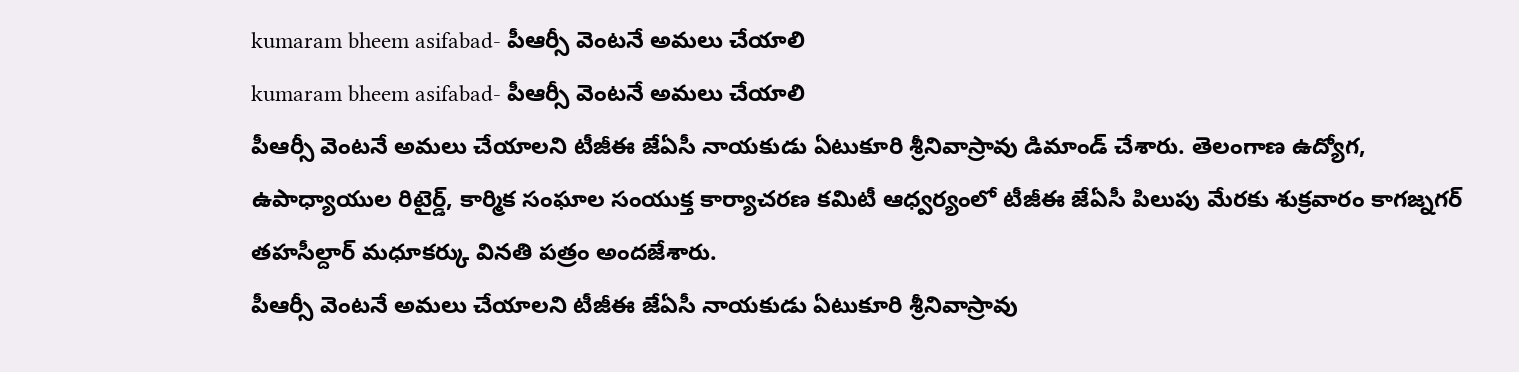kumaram bheem asifabad- పీఆర్సీ వెంటనే అమలు చేయాలి
kumaram bheem asifabad- పీఆర్సీ వెంటనే అమలు చేయాలి
పీఆర్సీ వెంటనే అమలు చేయాలని టీజీఈ జేఏసీ నాయకుడు ఏటుకూరి శ్రీనివాస్రావు డిమాండ్ చేశారు. తెలంగాణ ఉద్యోగ, ఉపాధ్యాయుల రిటైర్డ్, కార్మిక సంఘాల సంయుక్త కార్యాచరణ కమిటీ ఆధ్వర్యంలో టీజీఈ జేఏసీ పిలుపు మేరకు శుక్రవారం కాగజ్నగర్ తహసీల్దార్ మధూకర్కు వినతి పత్రం అందజేశారు.
పీఆర్సీ వెంటనే అమలు చేయాలని టీజీఈ జేఏసీ నాయకుడు ఏటుకూరి శ్రీనివాస్రావు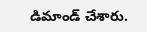డిమాండ్ చేశారు.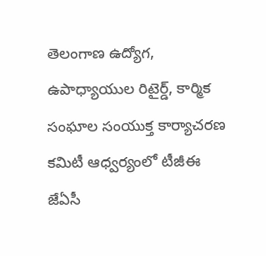తెలంగాణ ఉద్యోగ, ఉపాధ్యాయుల రిటైర్డ్, కార్మిక సంఘాల సంయుక్త కార్యాచరణ కమిటీ ఆధ్వర్యంలో టీజీఈ జేఏసీ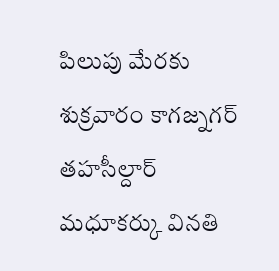పిలుపు మేరకు శుక్రవారం కాగజ్నగర్ తహసీల్దార్ మధూకర్కు వినతి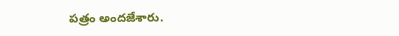పత్రం అందజేశారు.